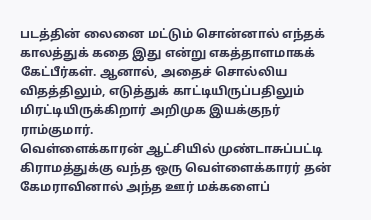படத்தின் லைனை மட்டும் சொன்னால் எந்தக் காலத்துக் கதை இது என்று எகத்தாளமாகக் கேட்பீர்கள். ஆனால், அதைச் சொல்லிய விதத்திலும், எடுத்துக் காட்டியிருப்பதிலும் மிரட்டியிருக்கிறார் அறிமுக இயக்குநர் ராம்குமார்.
வெள்ளைக்காரன் ஆட்சியில் முண்டாசுப்பட்டி கிராமத்துக்கு வந்த ஒரு வெள்ளைக்காரர் தன் கேமராவினால் அந்த ஊர் மக்களைப்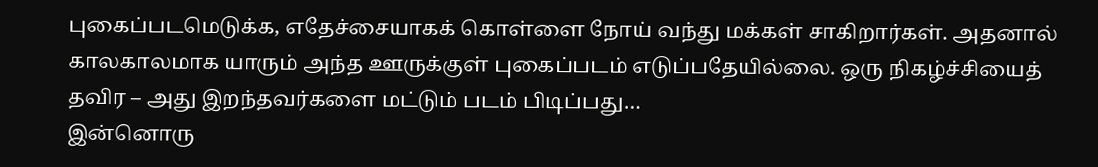புகைப்படமெடுக்க, எதேச்சையாகக் கொள்ளை நோய் வந்து மக்கள் சாகிறார்கள். அதனால் காலகாலமாக யாரும் அந்த ஊருக்குள் புகைப்படம் எடுப்பதேயில்லை. ஒரு நிகழ்ச்சியைத் தவிர – அது இறந்தவர்களை மட்டும் படம் பிடிப்பது…
இன்னொரு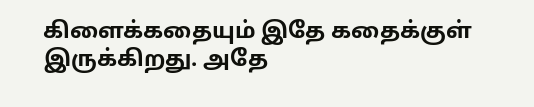கிளைக்கதையும் இதே கதைக்குள் இருக்கிறது. அதே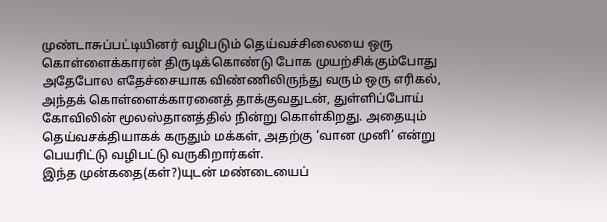முண்டாசுப்பட்டியினர் வழிபடும் தெய்வச்சிலையை ஒரு கொள்ளைக்காரன் திருடிக்கொண்டு போக முயற்சிக்கும்போது அதேபோல எதேச்சையாக விண்ணிலிருந்து வரும் ஒரு எரிகல், அந்தக் கொள்ளைக்காரனைத் தாக்குவதுடன், துள்ளிப்போய் கோவிலின் மூலஸ்தானத்தில் நின்று கொள்கிறது. அதையும் தெய்வசக்தியாகக் கருதும் மக்கள், அதற்கு ‘வான முனி’ என்று பெயரிட்டு வழிபட்டு வருகிறார்கள்.
இந்த முன்கதை(கள்?)யுடன் மண்டையைப்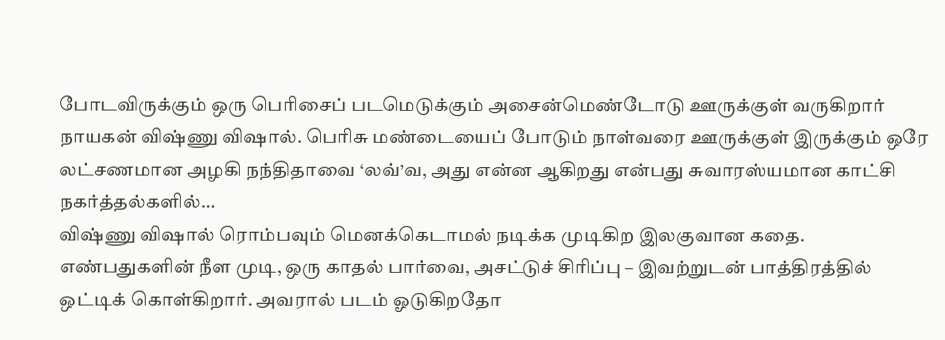போடவிருக்கும் ஒரு பெரிசைப் படமெடுக்கும் அசைன்மெண்டோடு ஊருக்குள் வருகிறார் நாயகன் விஷ்ணு விஷால். பெரிசு மண்டையைப் போடும் நாள்வரை ஊருக்குள் இருக்கும் ஒரே லட்சணமான அழகி நந்திதாவை ‘லவ்’வ, அது என்ன ஆகிறது என்பது சுவாரஸ்யமான காட்சி நகர்த்தல்களில்…
விஷ்ணு விஷால் ரொம்பவும் மெனக்கெடாமல் நடிக்க முடிகிற இலகுவான கதை. எண்பதுகளின் நீள முடி, ஒரு காதல் பார்வை, அசட்டுச் சிரிப்பு – இவற்றுடன் பாத்திரத்தில் ஒட்டிக் கொள்கிறார். அவரால் படம் ஓடுகிறதோ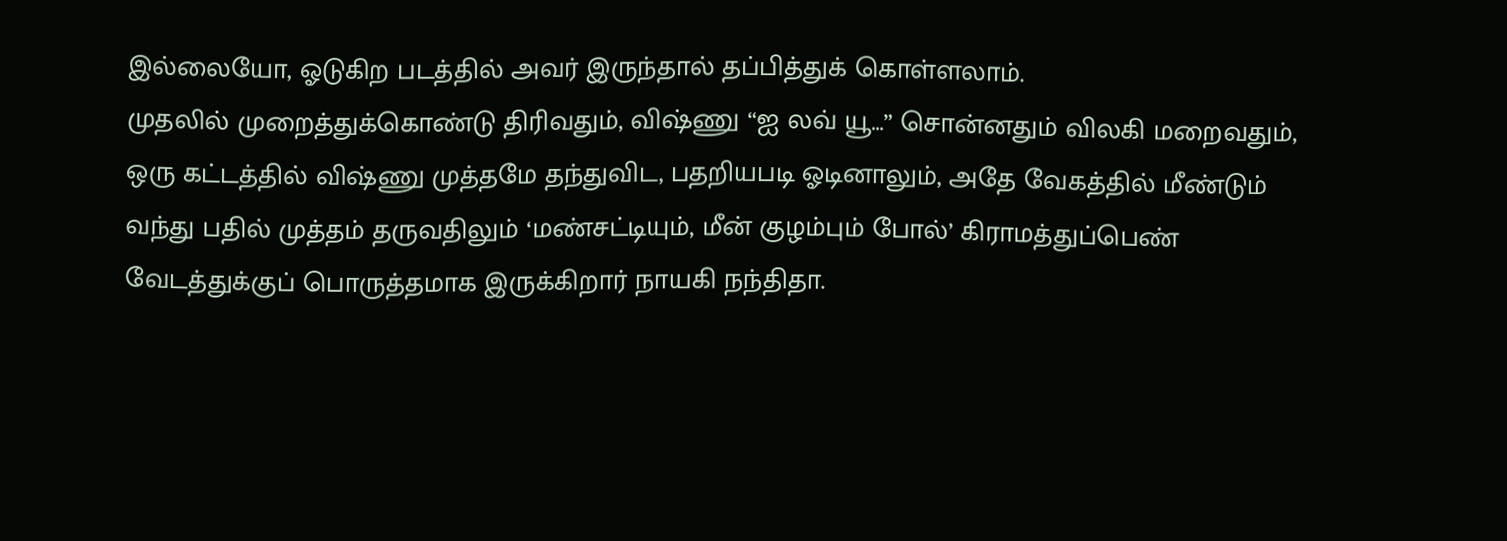இல்லையோ, ஓடுகிற படத்தில் அவர் இருந்தால் தப்பித்துக் கொள்ளலாம்.
முதலில் முறைத்துக்கொண்டு திரிவதும், விஷ்ணு “ஐ லவ் யூ…” சொன்னதும் விலகி மறைவதும், ஒரு கட்டத்தில் விஷ்ணு முத்தமே தந்துவிட, பதறியபடி ஓடினாலும், அதே வேகத்தில் மீண்டும் வந்து பதில் முத்தம் தருவதிலும் ‘மண்சட்டியும், மீன் குழம்பும் போல்’ கிராமத்துப்பெண் வேடத்துக்குப் பொருத்தமாக இருக்கிறார் நாயகி நந்திதா.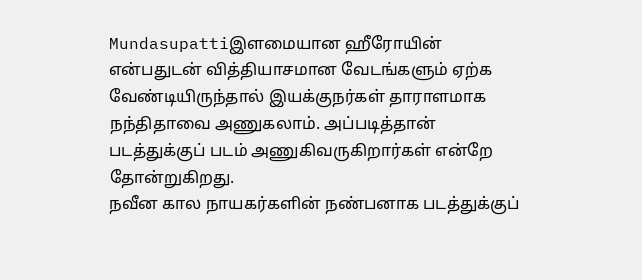Mundasupattiஇளமையான ஹீரோயின் என்பதுடன் வித்தியாசமான வேடங்களும் ஏற்க வேண்டியிருந்தால் இயக்குநர்கள் தாராளமாக நந்திதாவை அணுகலாம். அப்படித்தான் படத்துக்குப் படம் அணுகிவருகிறார்கள் என்றே தோன்றுகிறது.
நவீன கால நாயகர்களின் நண்பனாக படத்துக்குப்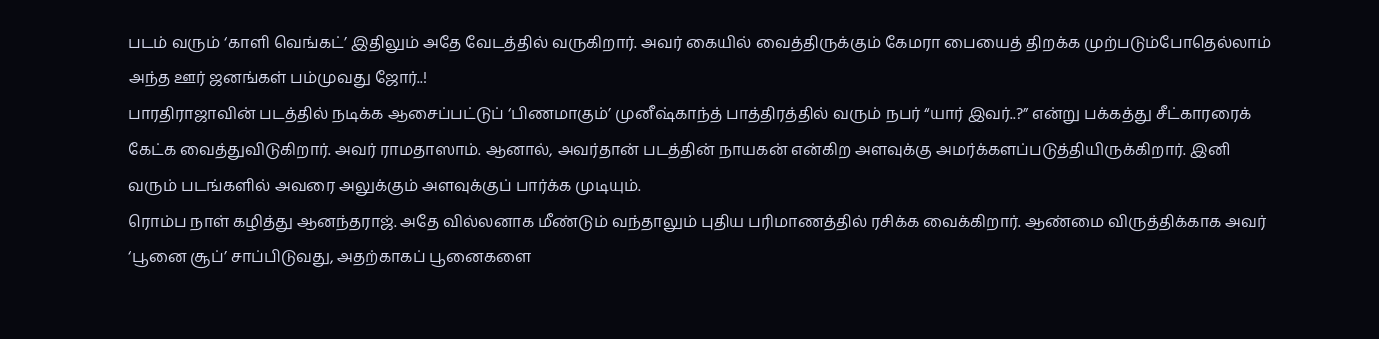படம் வரும் ‘காளி வெங்கட்’ இதிலும் அதே வேடத்தில் வருகிறார். அவர் கையில் வைத்திருக்கும் கேமரா பையைத் திறக்க முற்படும்போதெல்லாம் அந்த ஊர் ஜனங்கள் பம்முவது ஜோர்..!
பாரதிராஜாவின் படத்தில் நடிக்க ஆசைப்பட்டுப் ‘பிணமாகும்’ முனீஷ்காந்த் பாத்திரத்தில் வரும் நபர் “யார் இவர்..?” என்று பக்கத்து சீட்காரரைக் கேட்க வைத்துவிடுகிறார். அவர் ராமதாஸாம். ஆனால், அவர்தான் படத்தின் நாயகன் என்கிற அளவுக்கு அமர்க்களப்படுத்தியிருக்கிறார். இனி வரும் படங்களில் அவரை அலுக்கும் அளவுக்குப் பார்க்க முடியும்.
ரொம்ப நாள் கழித்து ஆனந்தராஜ். அதே வில்லனாக மீண்டும் வந்தாலும் புதிய பரிமாணத்தில் ரசிக்க வைக்கிறார். ஆண்மை விருத்திக்காக அவர் ‘பூனை சூப்’ சாப்பிடுவது, அதற்காகப் பூனைகளை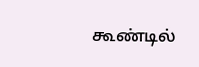கூண்டில்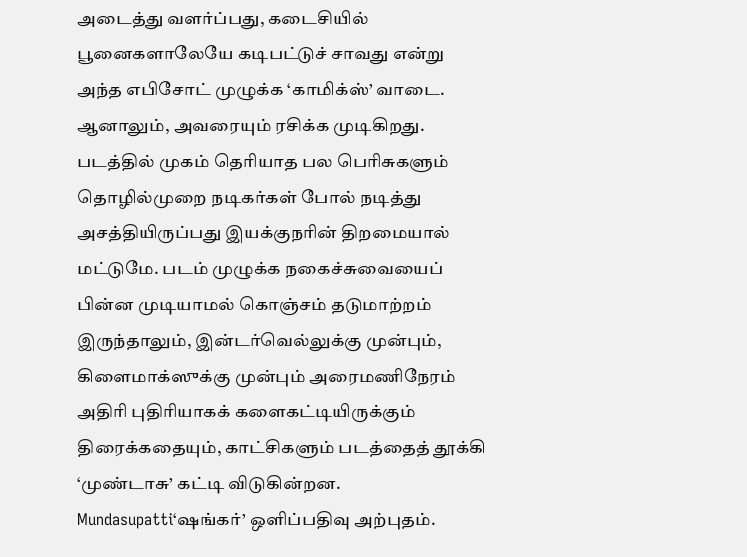அடைத்து வளர்ப்பது, கடைசியில் பூனைகளாலேயே கடிபட்டுச் சாவது என்று அந்த எபிசோட் முழுக்க ‘காமிக்ஸ்’ வாடை. ஆனாலும், அவரையும் ரசிக்க முடிகிறது.
படத்தில் முகம் தெரியாத பல பெரிசுகளும் தொழில்முறை நடிகர்கள் போல் நடித்து அசத்தியிருப்பது இயக்குநரின் திறமையால் மட்டுமே. படம் முழுக்க நகைச்சுவையைப் பின்ன முடியாமல் கொஞ்சம் தடுமாற்றம் இருந்தாலும், இன்டர்வெல்லுக்கு முன்பும், கிளைமாக்ஸுக்கு முன்பும் அரைமணிநேரம் அதிரி புதிரியாகக் களைகட்டியிருக்கும் திரைக்கதையும், காட்சிகளும் படத்தைத் தூக்கி ‘முண்டாசு’ கட்டி விடுகின்றன.
Mundasupatti‘ஷங்கர்’ ஒளிப்பதிவு அற்புதம்.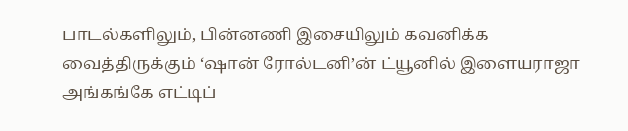பாடல்களிலும், பின்னணி இசையிலும் கவனிக்க வைத்திருக்கும் ‘ஷான் ரோல்டனி’ன் ட்யூனில் இளையராஜா அங்கங்கே எட்டிப்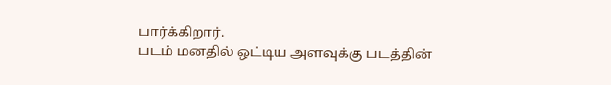பார்க்கிறார்.
படம் மனதில் ஒட்டிய அளவுக்கு படத்தின்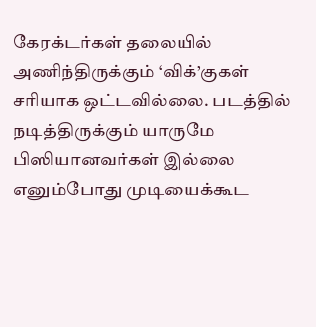கேரக்டர்கள் தலையில் அணிந்திருக்கும் ‘விக்’குகள் சரியாக ஒட்டவில்லை. படத்தில் நடித்திருக்கும் யாருமே பிஸியானவர்கள் இல்லை எனும்போது முடியைக்கூட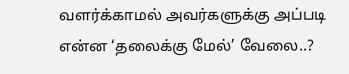வளர்க்காமல் அவர்களுக்கு அப்படி என்ன ‘தலைக்கு மேல்’ வேலை..?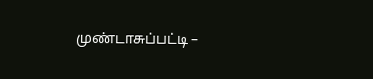முண்டாசுப்பட்டி –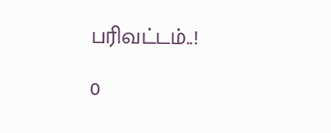பரிவட்டம்..!

0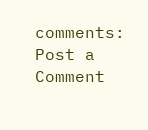comments:
Post a Comment